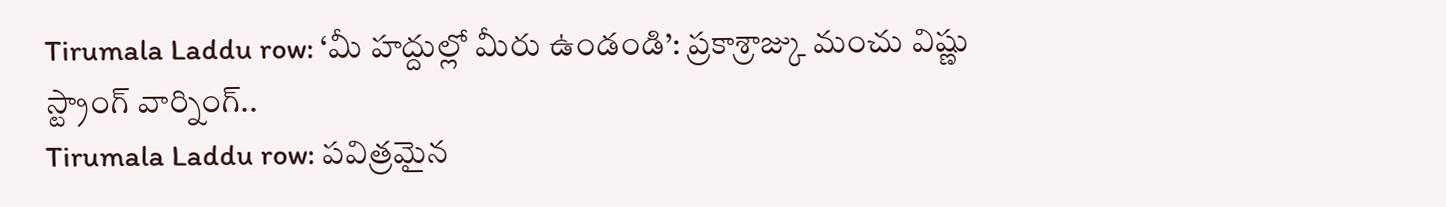Tirumala Laddu row: ‘మీ హద్దుల్లో మీరు ఉండండి’: ప్రకాశ్రాజ్కు మంచు విష్ణు స్ట్రాంగ్ వార్నింగ్..
Tirumala Laddu row: పవిత్రమైన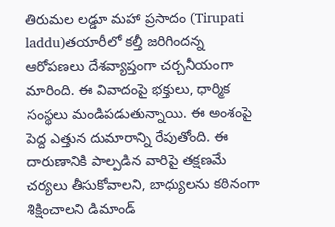తిరుమల లడ్డూ మహా ప్రసాదం (Tirupati laddu)తయారీలో కల్తీ జరిగిందన్న ఆరోపణలు దేశవ్యాప్తంగా చర్చనీయంగా మారింది. ఈ వివాదంపై భక్తులు, ధార్మిక సంస్థలు మండిపడుతున్నాయి. ఈ అంశంపై పెద్ద ఎత్తున దుమారాన్ని రేపుతోంది. ఈ దారుణానికి పాల్పడిన వారిపై తక్షణమే చర్యలు తీసుకోవాలని, బాధ్యులను కఠినంగా శిక్షించాలని డిమాండ్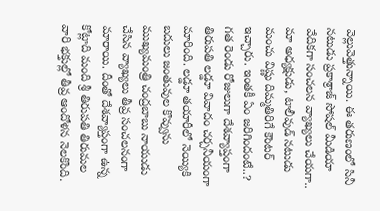వెల్లువెత్తున్నాయి. ఈ తరుణంలో సినీ నటుడు ప్రకాశ్రాజ్ సోషల్ మీడియా వేదికగా సంచలన వ్యాఖ్యలు చేయగా.. మా అధ్యక్షుడు, టాలీవుడ్ నటుడు మంచు విష్ణు దిమ్మతిరిగే కౌంటర్ ఇచ్చారు. ఇంతకీ ఏం జరిగిందంటే..?
గత రెండు రోజులుగా దేశవ్యాప్తంగా తిరుపతి లడ్డూ వివాదం చర్చనీయంగా మారింది. లడ్డూ తయారీలో నెయ్యికి బదులు జంతువుల కొవ్వును ముఖ్యమంత్రి చంద్రబాబు నాయుడు చేసిన వ్యాఖ్యలు తీవ్ర సంచలనంగా మారాయి. దీంతో దేశవ్యాప్తంగా ఉన్న కోట్లాది మంది శ్రీ తిరుపతి తిరుమల వారి భక్తుల్లో తీవ్ర ఆందోళన నెలకొంది.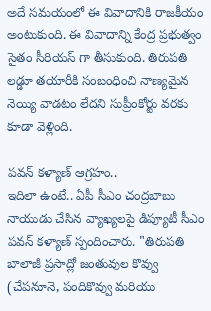అదే సమయంలో ఈ వివాదానికి రాజకీయం అంటుకుంది. ఈ వివాదాన్ని కేంద్ర ప్రభుత్వం సైతం సీరియస్ గా తీసుకుంది. తిరుపతి లడ్డూ తయారీకి సంబంధించి నాణ్యమైన నెయ్యి వాడటం లేదని సుప్రీంకోర్టు వరకు కూడా వెళ్లింది.

పవన్ కళ్యాణ్ ఆగ్రహం..
ఇదిలా ఉంటే.. ఏపీ సీఎం చంద్రబాబు నాయుడు చేసిన వ్యాఖ్యలపై డిప్యూటీ సీఎం పవన్ కళ్యాణ్ స్పందించారు. "తిరుపతి బాలాజీ ప్రసాద్లో జంతువుల కొవ్వు (చేపనూనె, పందికొవ్వు మరియు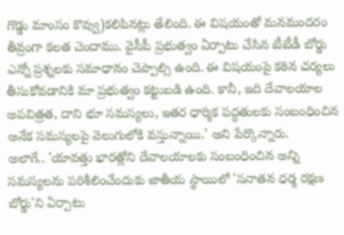గొడ్డు మాంసం కొవ్వు)కలిపినట్లు తేలింది. ఈ విషయంతో మనమందరం తీవ్రంగా కలత చెందాము. వైసీపీ ప్రభుత్వం ఏర్పాటు చేసిన టీటీడీ బోర్డు ఎన్నో ప్రశ్నలకు సమాధానం చెప్పాల్సి ఉంది. ఈ విషయంపై కఠిన చర్యలు తీసుకోవడానికి మా ప్రభుత్వం కట్టుబడి ఉంది. కానీ, ఇది దేవాలయాల అపవిత్రత, దాని భూ సమస్యలు, ఇతర ధార్మిక పద్ధతులకు సంబంధించిన అనేక సమస్యలపై వెలుగులోకి వస్తున్నాయి.' అని పేర్కొన్నారు.
అలాగే.. 'యావత్తు భారత్లోని దేవాలయాలకు సంబంధించిన అన్ని సమస్యలను పరిశీలించేందుకు జాతీయ స్థాయిలో 'సనాతన ధర్మ రక్షణ బోర్డు'ని ఏర్పాటు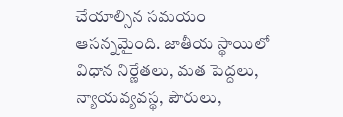చేయాల్సిన సమయం ఆసన్నమైంది. జాతీయ స్థాయిలో విధాన నిర్ణేతలు, మత పెద్దలు, న్యాయవ్యవస్థ, పౌరులు,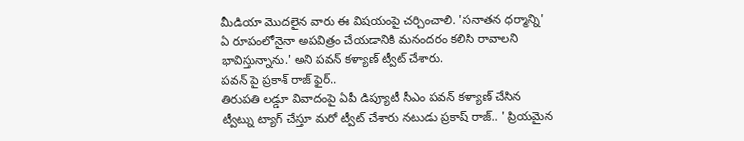మీడియా మొదలైన వారు ఈ విషయంపై చర్చించాలి. 'సనాతన ధర్మాన్ని' ఏ రూపంలోనైనా అపవిత్రం చేయడానికి మనందరం కలిసి రావాలని భావిస్తున్నాను.' అని పవన్ కళ్యాణ్ ట్వీట్ చేశారు.
పవన్ పై ప్రకాశ్ రాజ్ ఫైర్..
తిరుపతి లడ్డూ వివాదంపై ఏపీ డిప్యూటీ సీఎం పవన్ కళ్యాణ్ చేసిన ట్వీట్ను ట్యాగ్ చేస్తూ మరో ట్వీట్ చేశారు నటుడు ప్రకాష్ రాజ్.. ' ప్రియమైన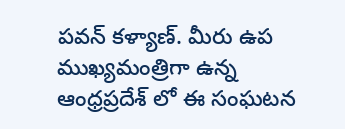పవన్ కళ్యాణ్. మీరు ఉప ముఖ్యమంత్రిగా ఉన్న ఆంధ్రప్రదేశ్ లో ఈ సంఘటన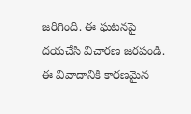జరిగింది. ఈ ఘటనపై దయచేసి విచారణ జరపండి. ఈ వివాదానికి కారణమైన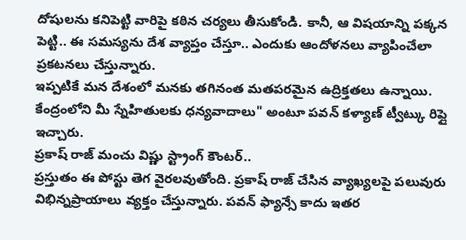దోషులను కనిపెట్టి వారిపై కఠిన చర్యలు తీసుకోండి. కానీ, ఆ విషయాన్ని పక్కన పెట్టి.. ఈ సమస్యను దేశ వ్యాప్తం చేస్తూ.. ఎందుకు ఆందోళనలు వ్యాపించేలా ప్రకటనలు చేస్తున్నారు.
ఇప్పటికే మన దేశంలో మనకు తగినంత మతపరమైన ఉద్రిక్తతలు ఉన్నాయి. కేంద్రంలోని మీ స్నేహితులకు ధన్యవాదాలు" అంటూ పవన్ కళ్యాణ్ ట్వీట్కు రిప్లై ఇచ్చారు.
ప్రకాష్ రాజ్ మంచు విష్ణు స్ట్రాంగ్ కౌంటర్..
ప్రస్తుతం ఈ పోస్టు తెగ వైరలవుతోంది. ప్రకాష్ రాజ్ చేసిన వ్యాఖ్యలపై పలువురు విభిన్నప్రాయాలు వ్యక్తం చేస్తున్నారు. పవన్ ఫ్యాన్సే కాదు ఇతర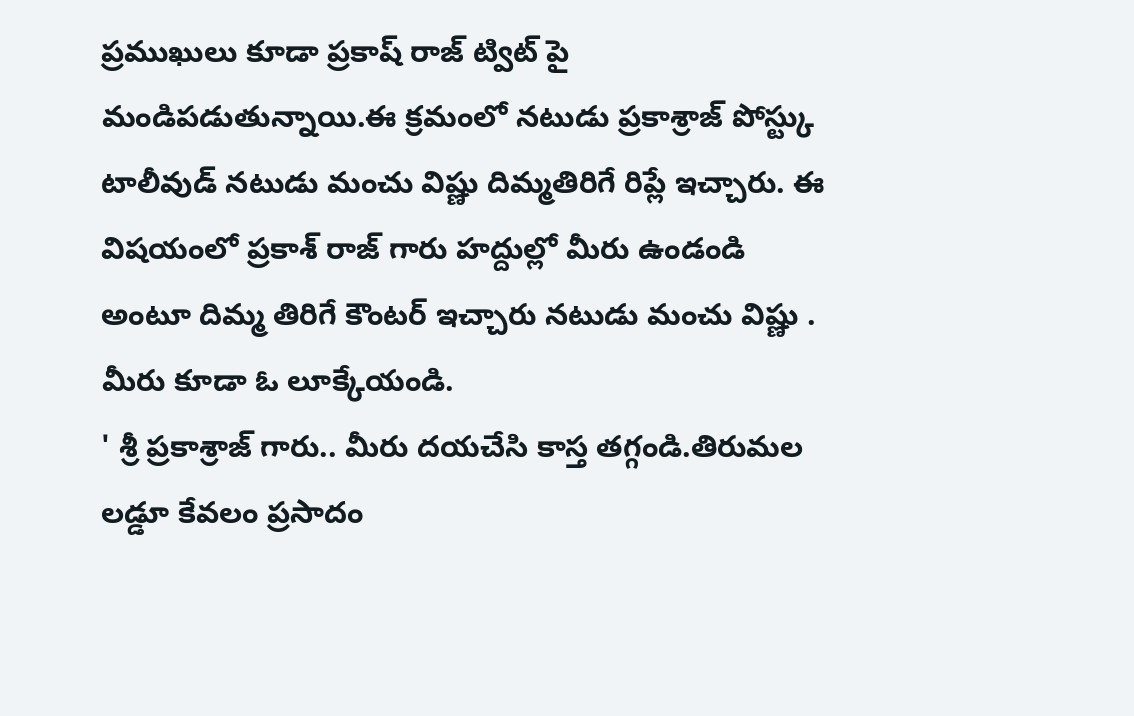ప్రముఖులు కూడా ప్రకాష్ రాజ్ ట్విట్ పై మండిపడుతున్నాయి.ఈ క్రమంలో నటుడు ప్రకాశ్రాజ్ పోస్ట్కు టాలీవుడ్ నటుడు మంచు విష్ణు దిమ్మతిరిగే రిప్లే ఇచ్చారు. ఈ విషయంలో ప్రకాశ్ రాజ్ గారు హద్దుల్లో మీరు ఉండండి అంటూ దిమ్మ తిరిగే కౌంటర్ ఇచ్చారు నటుడు మంచు విష్ణు . మీరు కూడా ఓ లూక్కేయండి.
' శ్రీ ప్రకాశ్రాజ్ గారు.. మీరు దయచేసి కాస్త తగ్గండి.తిరుమల లడ్డూ కేవలం ప్రసాదం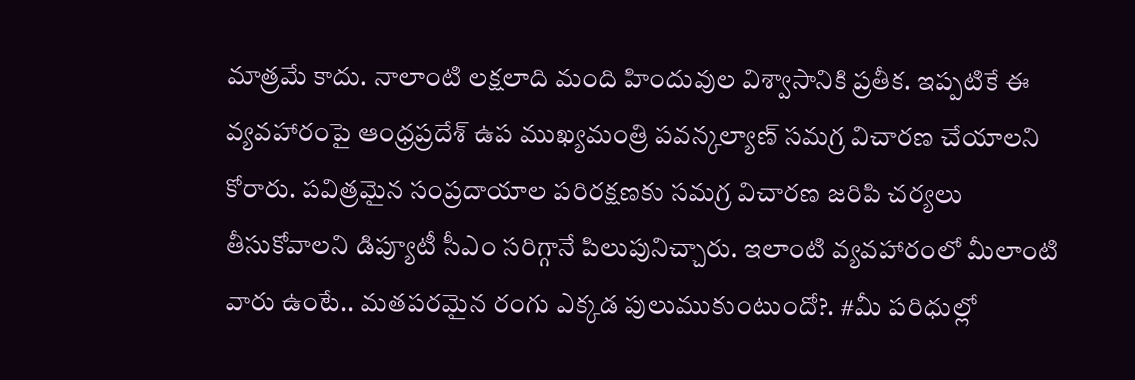మాత్రమే కాదు. నాలాంటి లక్షలాది మంది హిందువుల విశ్వాసానికి ప్రతీక. ఇప్పటికే ఈ వ్యవహారంపై ఆంధ్రప్రదేశ్ ఉప ముఖ్యమంత్రి పవన్కల్యాణ్ సమగ్ర విచారణ చేయాలని కోరారు. పవిత్రమైన సంప్రదాయాల పరిరక్షణకు సమగ్ర విచారణ జరిపి చర్యలు తీసుకోవాలని డిప్యూటీ సీఎం సరిగ్గానే పిలుపునిచ్చారు. ఇలాంటి వ్యవహారంలో మీలాంటి వారు ఉంటే.. మతపరమైన రంగు ఎక్కడ పులుముకుంటుందో?. #మీ పరిధుల్లో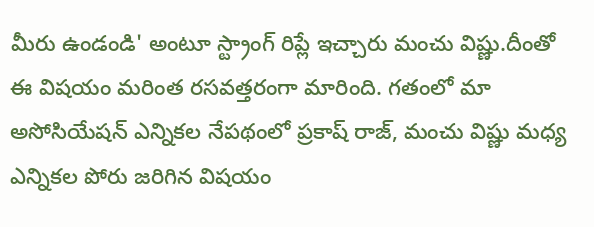మీరు ఉండండి' అంటూ స్ట్రాంగ్ రిప్లే ఇచ్చారు మంచు విష్ణు.దీంతో ఈ విషయం మరింత రసవత్తరంగా మారింది. గతంలో మా అసోసియేషన్ ఎన్నికల నేపథంలో ప్రకాష్ రాజ్, మంచు విష్ణు మధ్య ఎన్నికల పోరు జరిగిన విషయం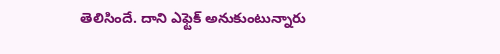తెలిసిందే. దాని ఎఫ్టెక్ అనుకుంటున్నారు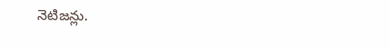నెటిజన్లు.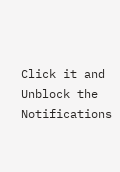Click it and Unblock the Notifications